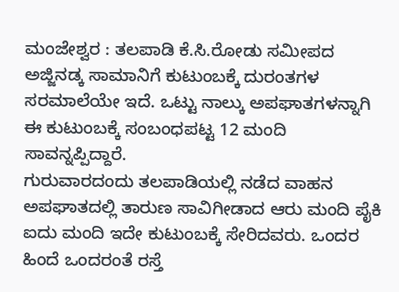ಮಂಜೇಶ್ವರ : ತಲಪಾಡಿ ಕೆ.ಸಿ.ರೋಡು ಸಮೀಪದ ಅಜ್ಜಿನಡ್ಕ ಸಾಮಾನಿಗೆ ಕುಟುಂಬಕ್ಕೆ ದುರಂತಗಳ ಸರಮಾಲೆಯೇ ಇದೆ. ಒಟ್ಟು ನಾಲ್ಕು ಅಪಘಾತಗಳನ್ನಾಗಿ ಈ ಕುಟುಂಬಕ್ಕೆ ಸಂಬಂಧಪಟ್ಟ 12 ಮಂದಿ ಸಾವನ್ನಪ್ಪಿದ್ದಾರೆ.
ಗುರುವಾರದಂದು ತಲಪಾಡಿಯಲ್ಲಿ ನಡೆದ ವಾಹನ ಅಪಘಾತದಲ್ಲಿ ತಾರುಣ ಸಾವಿಗೀಡಾದ ಆರು ಮಂದಿ ಪೈಕಿ ಐದು ಮಂದಿ ಇದೇ ಕುಟುಂಬಕ್ಕೆ ಸೇರಿದವರು. ಒಂದರ ಹಿಂದೆ ಒಂದರಂತೆ ರಸ್ತೆ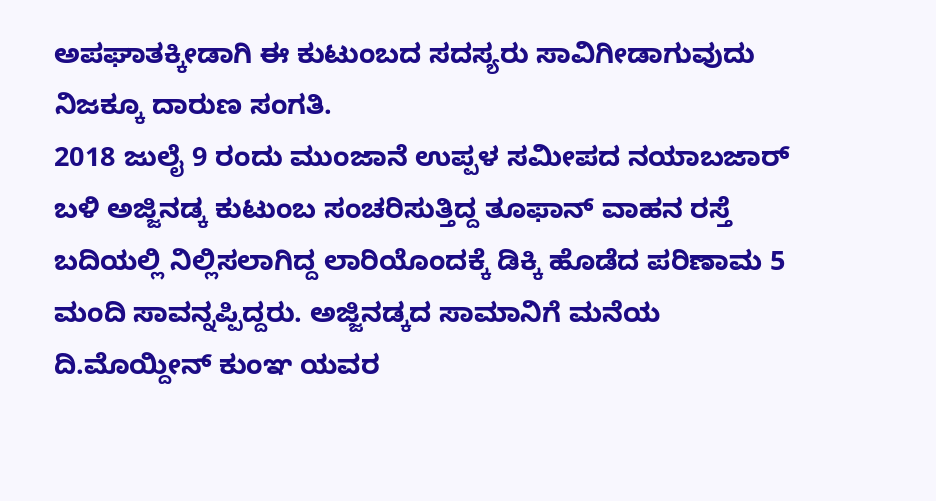ಅಪಘಾತಕ್ಕೀಡಾಗಿ ಈ ಕುಟುಂಬದ ಸದಸ್ಯರು ಸಾವಿಗೀಡಾಗುವುದು ನಿಜಕ್ಕೂ ದಾರುಣ ಸಂಗತಿ.
2018 ಜುಲೈ 9 ರಂದು ಮುಂಜಾನೆ ಉಪ್ಪಳ ಸಮೀಪದ ನಯಾಬಜಾರ್ ಬಳಿ ಅಜ್ಜಿನಡ್ಕ ಕುಟುಂಬ ಸಂಚರಿಸುತ್ತಿದ್ದ ತೂಫಾನ್ ವಾಹನ ರಸ್ತೆ ಬದಿಯಲ್ಲಿ ನಿಲ್ಲಿಸಲಾಗಿದ್ದ ಲಾರಿಯೊಂದಕ್ಕೆ ಡಿಕ್ಕಿ ಹೊಡೆದ ಪರಿಣಾಮ 5 ಮಂದಿ ಸಾವನ್ನಪ್ಪಿದ್ದರು. ಅಜ್ಜಿನಡ್ಕದ ಸಾಮಾನಿಗೆ ಮನೆಯ ದಿ.ಮೊಯ್ದೀನ್ ಕುಂಞ ಯವರ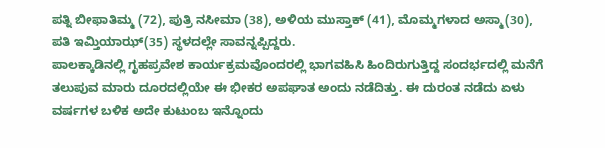ಪತ್ನಿ ಬೀಫಾತಿಮ್ಮ (72), ಪುತ್ರಿ ನಸೀಮಾ (38), ಅಳಿಯ ಮುಸ್ತಾಕ್ (41), ಮೊಮ್ಮಗಳಾದ ಅಸ್ಮಾ(30), ಪತಿ ಇಮ್ತಿಯಾಝ್(35) ಸ್ಥಳದಲ್ಲೇ ಸಾವನ್ನಪ್ಪಿದ್ದರು.
ಪಾಲಕ್ಕಾಡಿನಲ್ಲಿ ಗೃಹಪ್ರವೇಶ ಕಾರ್ಯಕ್ರಮವೊಂದರಲ್ಲಿ ಭಾಗವಹಿಸಿ ಹಿಂದಿರುಗುತ್ತಿದ್ದ ಸಂದರ್ಭದಲ್ಲಿ ಮನೆಗೆ ತಲುಪುವ ಮಾರು ದೂರದಲ್ಲಿಯೇ ಈ ಭೀಕರ ಅಪಘಾತ ಅಂದು ನಡೆದಿತ್ತು. ಈ ದುರಂತ ನಡೆದು ಏಳು ವರ್ಷಗಳ ಬಳಿಕ ಅದೇ ಕುಟುಂಬ ಇನ್ನೊಂದು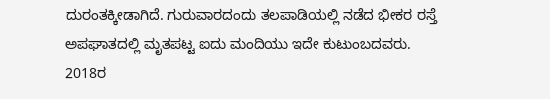ದುರಂತಕ್ಕೀಡಾಗಿದೆ. ಗುರುವಾರದಂದು ತಲಪಾಡಿಯಲ್ಲಿ ನಡೆದ ಭೀಕರ ರಸ್ತೆ ಅಪಘಾತದಲ್ಲಿ ಮೃತಪಟ್ಟ ಐದು ಮಂದಿಯು ಇದೇ ಕುಟುಂಬದವರು.
2018ರ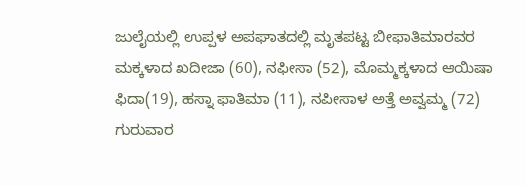ಜುಲೈಯಲ್ಲಿ ಉಪ್ಪಳ ಅಪಘಾತದಲ್ಲಿ ಮೃತಪಟ್ಟ ಬೀಫಾತಿಮಾರವರ ಮಕ್ಕಳಾದ ಖದೀಜಾ (60), ನಫೀಸಾ (52), ಮೊಮ್ಮಕ್ಕಳಾದ ಆಯಿಷಾ ಫಿದಾ(19), ಹಸ್ನಾ ಫಾತಿಮಾ (11), ನಪೀಸಾಳ ಅತ್ತೆ ಅವ್ವಮ್ಮ (72) ಗುರುವಾರ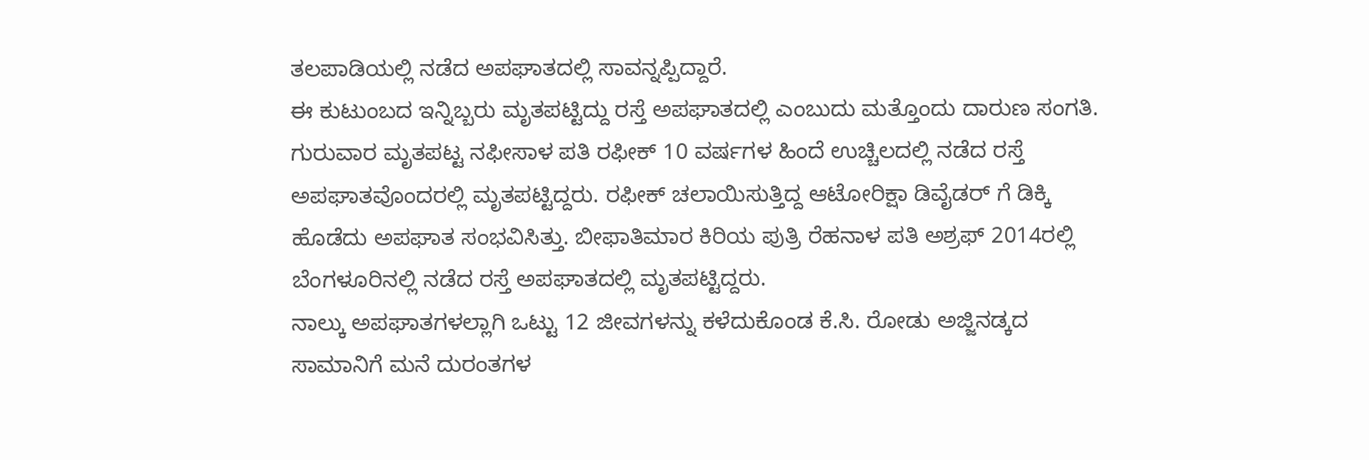ತಲಪಾಡಿಯಲ್ಲಿ ನಡೆದ ಅಪಘಾತದಲ್ಲಿ ಸಾವನ್ನಪ್ಪಿದ್ದಾರೆ.
ಈ ಕುಟುಂಬದ ಇನ್ನಿಬ್ಬರು ಮೃತಪಟ್ಟಿದ್ದು ರಸ್ತೆ ಅಪಘಾತದಲ್ಲಿ ಎಂಬುದು ಮತ್ತೊಂದು ದಾರುಣ ಸಂಗತಿ. ಗುರುವಾರ ಮೃತಪಟ್ಟ ನಫೀಸಾಳ ಪತಿ ರಫೀಕ್ 10 ವರ್ಷಗಳ ಹಿಂದೆ ಉಚ್ಚಿಲದಲ್ಲಿ ನಡೆದ ರಸ್ತೆ ಅಪಘಾತವೊಂದರಲ್ಲಿ ಮೃತಪಟ್ಟಿದ್ದರು. ರಫೀಕ್ ಚಲಾಯಿಸುತ್ತಿದ್ದ ಆಟೋರಿಕ್ಷಾ ಡಿವೈಡರ್ ಗೆ ಡಿಕ್ಕಿ ಹೊಡೆದು ಅಪಘಾತ ಸಂಭವಿಸಿತ್ತು. ಬೀಫಾತಿಮಾರ ಕಿರಿಯ ಪುತ್ರಿ ರೆಹನಾಳ ಪತಿ ಅಶ್ರಫ್ 2014ರಲ್ಲಿ ಬೆಂಗಳೂರಿನಲ್ಲಿ ನಡೆದ ರಸ್ತೆ ಅಪಘಾತದಲ್ಲಿ ಮೃತಪಟ್ಟಿದ್ದರು.
ನಾಲ್ಕು ಅಪಘಾತಗಳಲ್ಲಾಗಿ ಒಟ್ಟು 12 ಜೀವಗಳನ್ನು ಕಳೆದುಕೊಂಡ ಕೆ.ಸಿ. ರೋಡು ಅಜ್ಜಿನಡ್ಕದ ಸಾಮಾನಿಗೆ ಮನೆ ದುರಂತಗಳ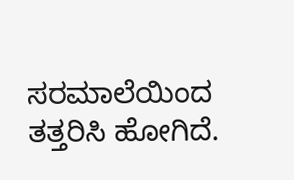ಸರಮಾಲೆಯಿಂದ ತತ್ತರಿಸಿ ಹೋಗಿದೆ.